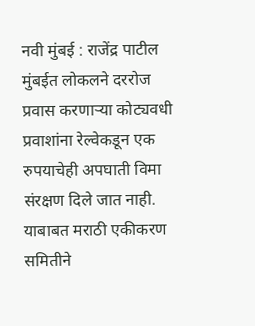नवी मुंबई : राजेंद्र पाटील
मुंबईत लोकलने दररोज प्रवास करणाऱ्या कोट्यवधी प्रवाशांना रेल्वेकडून एक रुपयाचेही अपघाती विमा संरक्षण दिले जात नाही. याबाबत मराठी एकीकरण समितीने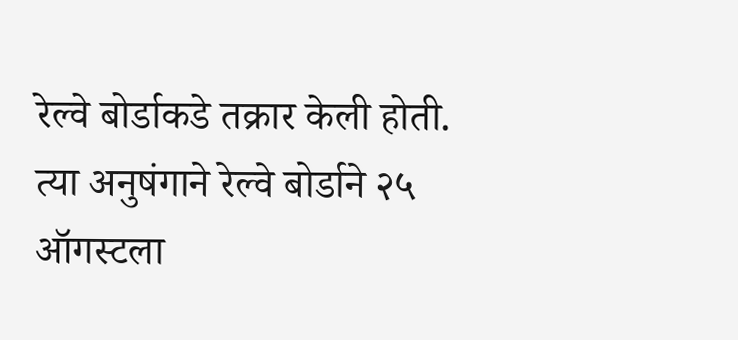रेल्वे बोर्डाकडे तक्रार केली होती. त्या अनुषंगाने रेल्वे बोर्डाने २५ ऑगस्टला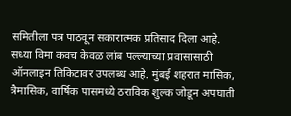समितीला पत्र पाठवून सकारात्मक प्रतिसाद दिला आहे.
सध्या विमा कवच केवळ लांब पल्ल्याच्या प्रवासासाठी ऑनलाइन तिकिटावर उपलब्ध आहे. मुंबई शहरात मासिक, त्रैमासिक, वार्षिक पासमध्ये ठराविक शुल्क जोडून अपघाती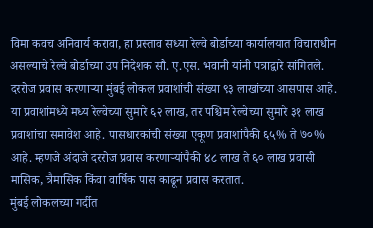विमा कवच अनिवार्य करावा, हा प्रस्ताव सध्या रेल्वे बोर्डाच्या कार्यालयात विचाराधीन असल्याचे रेल्वे बोर्डाच्या उप निदेशक सौ. ए.एस. भवानी यांनी पत्राद्वारे सांगितले.
दररोज प्रवास करणाऱ्या मुंबई लोकल प्रवाशांची संख्या ९३ लाखांच्या आसपास आहे. या प्रवाशांमध्ये मध्य रेल्वेच्या सुमारे ६२ लाख, तर पश्चिम रेल्वेच्या सुमारे ३१ लाख प्रवाशांचा समावेश आहे. पासधारकांची संख्या एकूण प्रवाशांपैकी ६५% ते ७०% आहे. म्हणजे अंदाजे दररोज प्रवास करणाऱ्यांपैकी ४८ लाख ते ६० लाख प्रवासी मासिक, त्रैमासिक किंवा वार्षिक पास काढून प्रवास करतात.
मुंबई लोकलच्या गर्दीत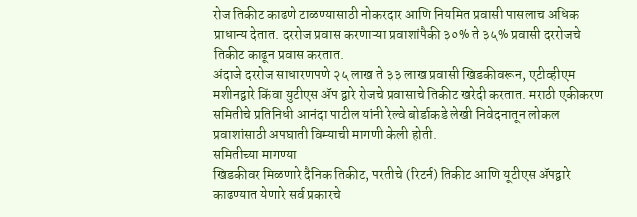रोज तिकीट काढणे टाळण्यासाठी नोकरदार आणि नियमित प्रवासी पासलाच अधिक प्राधान्य देतात. दररोज प्रवास करणाऱ्या प्रवाशांपैकी ३०% ते ३५% प्रवासी दररोजचे तिकीट काढून प्रवास करतात.
अंदाजे दररोज साधारणपणे २५ लाख ते ३३ लाख प्रवासी खिडकीवरून, एटीव्हीएम मशीनद्वारे किंवा युटीएस ॲप द्वारे रोजचे प्रवासाचे तिकीट खरेदी करतात. मराठी एकीकरण समितीचे प्रतिनिधी आनंदा पाटील यांनी रेल्वे बोर्डाकडे लेखी निवेदनातून लोकल प्रवाशांसाठी अपघाती विम्याची मागणी केली होती.
समितीच्या मागण्या
खिडकीवर मिळणारे दैनिक तिकीट, परतीचे (रिटर्न) तिकीट आणि यूटीएस ॲपद्वारे काढण्यात येणारे सर्व प्रकारचे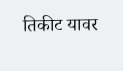तिकीट यावर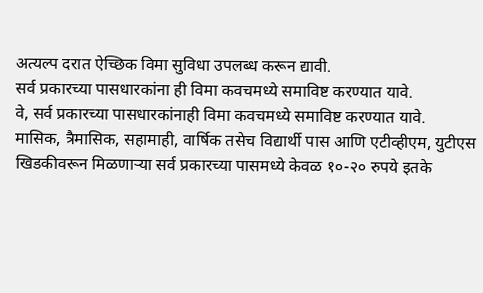अत्यल्प दरात ऐच्छिक विमा सुविधा उपलब्ध करून द्यावी.
सर्व प्रकारच्या पासधारकांना ही विमा कवचमध्ये समाविष्ट करण्यात यावे.
वे, सर्व प्रकारच्या पासधारकांनाही विमा कवचमध्ये समाविष्ट करण्यात यावे.
मासिक, त्रैमासिक, सहामाही, वार्षिक तसेच विद्यार्थी पास आणि एटीव्हीएम, युटीएस खिडकीवरून मिळणाऱ्या सर्व प्रकारच्या पासमध्ये केवळ १०-२० रुपये इतके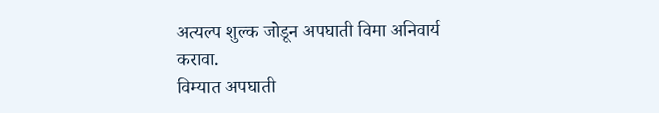अत्यल्प शुल्क जोडून अपघाती विमा अनिवार्य करावा.
विम्यात अपघाती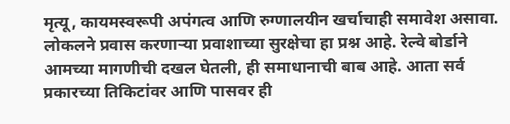मृत्यू, कायमस्वरूपी अपंगत्व आणि रुग्णालयीन खर्चाचाही समावेश असावा.
लोकलने प्रवास करणाऱ्या प्रवाशाच्या सुरक्षेचा हा प्रश्न आहे. रेल्वे बोर्डाने आमच्या मागणीची दखल घेतली, ही समाधानाची बाब आहे. आता सर्व प्रकारच्या तिकिटांवर आणि पासवर ही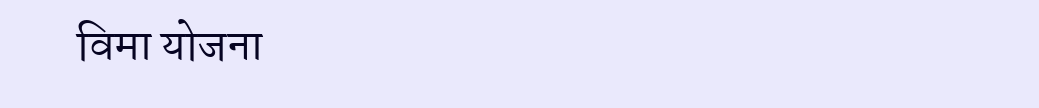विमा योजना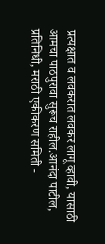प्रत्यक्षात व लवकरात लवकर लागू व्हावी, यासाठी आमचा पाठपुरावा सुरूच राहील.आनंदा पाटील, प्रतिनिधी, मराठी एकीकरण समिती -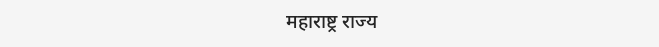महाराष्ट्र राज्य